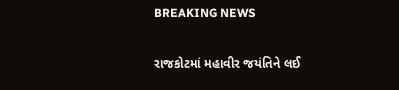BREAKING NEWS

રાજકોટમાં મહાવીર જયંતિને લઈ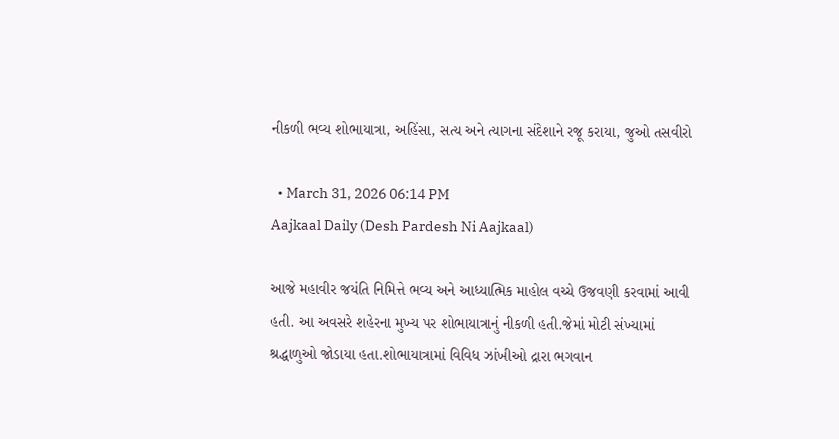નીકળી ભવ્ય શોભાયાત્રા, અહિંસા, સત્ય અને ત્યાગના સંદેશાને રજૂ કરાયા, જુઓ તસવીરો

  • March 31, 2026 06:14 PM
Aajkaal Daily (Desh Pardesh Ni Aajkaal)

આજે મહાવીર જયંતિ નિમિત્તે ભવ્ય અને આધ્યાત્મિક માહોલ વચ્ચે ઉજવણી કરવામાં આવી હતી. આ અવસરે શહેરના મુખ્ય પર શોભાયાત્રાનું નીકળી હતી.જેમાં મોટી સંખ્યામાં શ્રદ્ધાળુઓ જોડાયા હતા.શોભાયાત્રામાં વિવિધ ઝાંખીઓ દ્રારા ભગવાન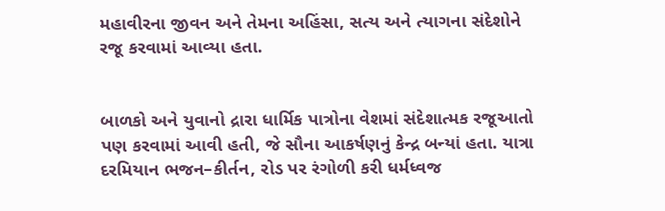મહાવીરના જીવન અને તેમના અહિંસા, સત્ય અને ત્યાગના સંદેશોને રજૂ કરવામાં આવ્યા હતા.


બાળકો અને યુવાનો દ્રારા ધાર્મિક પાત્રોના વેશમાં સંદેશાત્મક રજૂઆતો પણ કરવામાં આવી હતી, જે સૌના આકર્ષણનું કેન્દ્ર બન્યાં હતા. યાત્રા દરમિયાન ભજન–કીર્તન, રોડ પર રંગોળી કરી ધર્મધ્વજ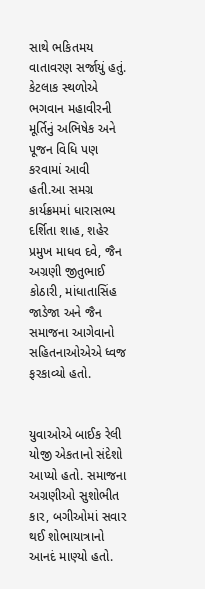સાથે ભકિતમય વાતાવરણ સર્જાયું હતું. કેટલાક સ્થળોએ ભગવાન મહાવીરની મૂર્તિનું અભિષેક અને પૂજન વિધિ પણ કરવામાં આવી હતી.આ સમગ્ર કાર્યક્રમમાં ધારાસભ્ય દર્શિતા શાહ, શહેર પ્રમુખ માધવ દવે, જૈન અગ્રણી જીતુભાઈ કોઠારી, માંધાતાસિંહ જાડેજા અને જૈન સમાજના આગેવાનો સહિતનાઓએએ ધ્વજ ફરકાવ્યો હતો.


યુવાઓએ બાઈક રેલી યોજી એકતાનો સંદેશો આપ્યો હતો. સમાજના અગ્રણીઓ સુશોભીત કાર, બગીઓમાં સવાર થઈ શોભાયાત્રાનો આનદં માણ્યો હતો.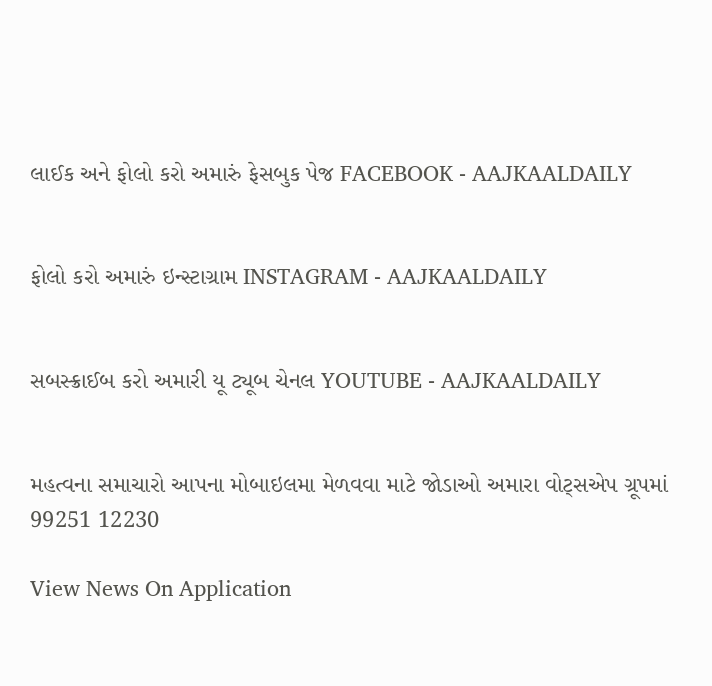લાઈક અને ફોલો કરો અમારું ફેસબુક પેજ FACEBOOK - AAJKAALDAILY


ફોલો કરો અમારું ઇન્સ્ટાગ્રામ INSTAGRAM - AAJKAALDAILY


સબસ્ક્રાઈબ કરો અમારી યૂ ટ્યૂબ ચેનલ YOUTUBE - AAJKAALDAILY


મહત્વના સમાચારો આપના મોબાઇલમા મેળવવા માટે જોડાઓ અમારા વોટ્સએપ ગ્રૂપમાં  99251 12230

View News On Application